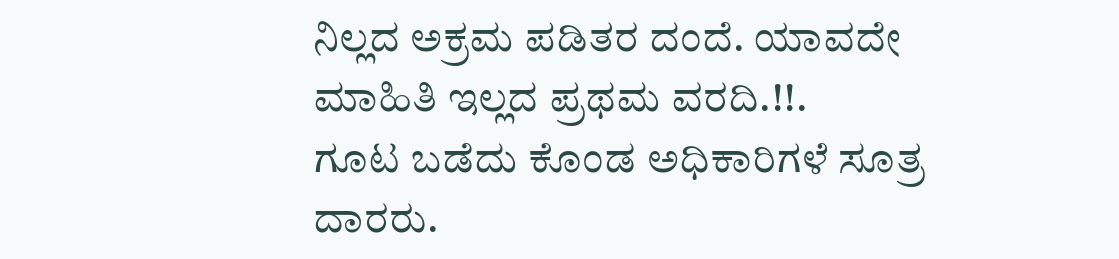ನಿಲ್ಲದ ಅಕ್ರಮ ಪಡಿತರ ದಂದೆ. ಯಾವದೇ ಮಾಹಿತಿ ಇಲ್ಲದ ಪ್ರಥಮ ವರದಿ.!!.
ಗೂಟ ಬಡೆದು ಕೊಂಡ ಅಧಿಕಾರಿಗಳೆ ಸೂತ್ರ ದಾರರು.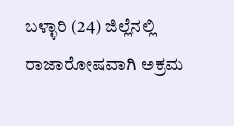ಬಳ್ಳಾರಿ (24) ಜಿಲ್ಲೆನಲ್ಲಿ ರಾಜಾರೋಷವಾಗಿ ಅಕ್ರಮ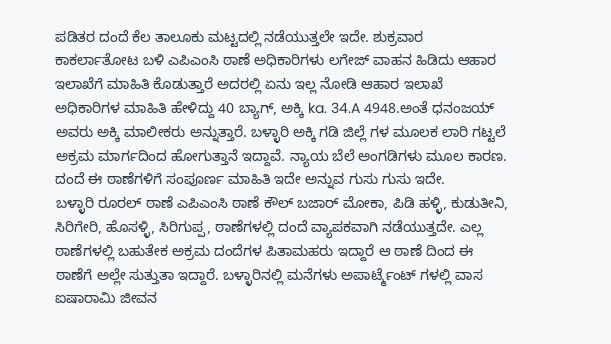ಪಡಿತರ ದಂದೆ ಕೆಲ ತಾಲೂಕು ಮಟ್ಟದಲ್ಲಿ ನಡೆಯುತ್ತಲೇ ಇದೇ. ಶುಕ್ರವಾರ ಕಾಕರ್ಲಾತೋಟ ಬಳಿ ಎಪಿಎಂಸಿ ಠಾಣೆ ಅಧಿಕಾರಿಗಳು ಲಗೇಜ್ ವಾಹನ ಹಿಡಿದು ಆಹಾರ ಇಲಾಖೆಗೆ ಮಾಹಿತಿ ಕೊಡುತ್ತಾರೆ ಅದರಲ್ಲಿ ಏನು ಇಲ್ಲ ನೋಡಿ ಆಹಾರ ಇಲಾಖೆ ಅಧಿಕಾರಿಗಳ ಮಾಹಿತಿ ಹೇಳಿದ್ದು 40 ಬ್ಯಾಗ್, ಅಕ್ಕಿ ka. 34.A 4948.ಅಂತೆ ಧನಂಜಯ್ ಅವರು ಅಕ್ಕಿ ಮಾಲೀಕರು ಅನ್ನುತ್ತಾರೆ. ಬಳ್ಳಾರಿ ಅಕ್ಕಿ ಗಡಿ ಜಿಲ್ಲೆ ಗಳ ಮೂಲಕ ಲಾರಿ ಗಟ್ಟಲೆ ಅಕ್ರಮ ಮಾರ್ಗದಿಂದ ಹೋಗುತ್ತಾನೆ ಇದ್ದಾವೆ. ನ್ಯಾಯ ಬೆಲೆ ಅಂಗಡಿಗಳು ಮೂಲ ಕಾರಣ. ದಂದೆ ಈ ಠಾಣೆಗಳಿಗೆ ಸಂಪೂರ್ಣ ಮಾಹಿತಿ ಇದೇ ಅನ್ನುವ ಗುಸು ಗುಸು ಇದೇ.
ಬಳ್ಳಾರಿ ರೂರಲ್ ಠಾಣೆ ಎಪಿಎಂಸಿ ಠಾಣೆ ಕೌಲ್ ಬಜಾರ್ ಮೋಕಾ, ಪಿಡಿ ಹಳ್ಳಿ, ಕುಡುತೀನಿ, ಸಿರಿಗೇರಿ, ಹೊಸಳ್ಳಿ, ಸಿರಿಗುಪ್ಪ, ಠಾಣೆಗಳಲ್ಲಿ ದಂದೆ ವ್ಯಾಪಕವಾಗಿ ನಡೆಯುತ್ತದೇ. ಎಲ್ಲ ಠಾಣೆಗಳಲ್ಲಿ ಬಹುತೇಕ ಅಕ್ರಮ ದಂದೆಗಳ ಪಿತಾಮಹರು ಇದ್ದಾರೆ ಆ ಠಾಣೆ ದಿಂದ ಈ ಠಾಣೆಗೆ ಅಲ್ಲೇ ಸುತ್ತುತಾ ಇದ್ದಾರೆ. ಬಳ್ಳಾರಿನಲ್ಲಿ ಮನೆಗಳು ಅಪಾರ್ಟ್ಮೆಂಟ್ ಗಳಲ್ಲಿ ವಾಸ ಐಷಾರಾಮಿ ಜೀವನ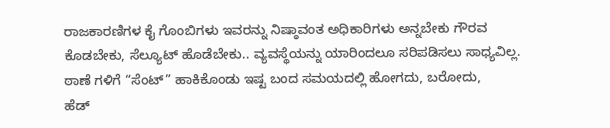ರಾಜಕಾರಣಿಗಳ ಕೈ ಗೊಂಬಿಗಳು ಇವರನ್ನು ನಿಷ್ಠಾವಂತ ಅಧಿಕಾರಿಗಳು ಅನ್ನಬೇಕು ಗೌರವ ಕೊಡಬೇಕು, ಸೆಲ್ಯೂಟ್ ಹೊಡೆಬೇಕು.. ವ್ಯವಸ್ಥೆಯನ್ನು ಯಾರಿಂದಲೂ ಸರಿಪಡಿಸಲು ಸಾಧ್ಯವಿಲ್ಲ. ಠಾಣೆ ಗಳಿಗೆ “ಸೆಂಟ್” ಹಾಕಿಕೊಂಡು ಇಷ್ಟ ಬಂದ ಸಮಯದಲ್ಲಿ ಹೋಗದು, ಬರೋದು,
ಹೆಡ್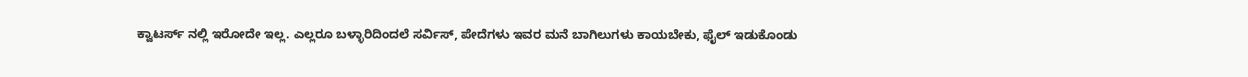ಕ್ವಾಟರ್ಸ್ ನಲ್ಲಿ ಇರೋದೇ ಇಲ್ಲ. ಎಲ್ಲರೂ ಬಳ್ಳಾರಿದಿಂದಲೆ ಸರ್ವಿಸ್, ಪೇದೆಗಳು ಇವರ ಮನೆ ಬಾಗಿಲುಗಳು ಕಾಯಬೇಕು, ಫೈಲ್ ಇಡುಕೊಂಡು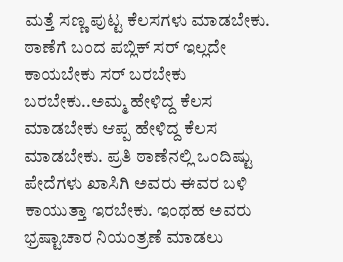ಮತ್ತೆ ಸಣ್ಣ ಪುಟ್ಟ ಕೆಲಸಗಳು ಮಾಡಬೇಕು. ಠಾಣೆಗೆ ಬಂದ ಪಬ್ಲಿಕ್ ಸರ್ ಇಲ್ಲದೇ ಕಾಯಬೇಕು ಸರ್ ಬರಬೇಕು ಬರಬೇಕು..ಅಮ್ಮ ಹೇಳಿದ್ದ ಕೆಲಸ ಮಾಡಬೇಕು ಆಪ್ಪ ಹೇಳಿದ್ದ ಕೆಲಸ ಮಾಡಬೇಕು. ಪ್ರತಿ ಠಾಣೆನಲ್ಲಿ ಒಂದಿಷ್ಟು ಪೇದೆಗಳು ಖಾಸಿಗಿ ಅವರು ಈವರ ಬಳಿ ಕಾಯುತ್ತಾ ಇರಬೇಕು. ಇಂಥಹ ಅವರು ಭ್ರಷ್ಟಾಚಾರ ನಿಯಂತ್ರಣೆ ಮಾಡಲು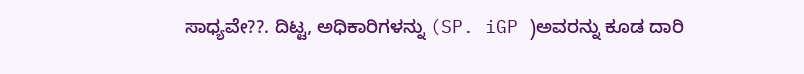ಸಾಧ್ಯವೇ??. ದಿಟ್ಟ, ಅಧಿಕಾರಿಗಳನ್ನು (SP. iGP )ಅವರನ್ನು ಕೂಡ ದಾರಿ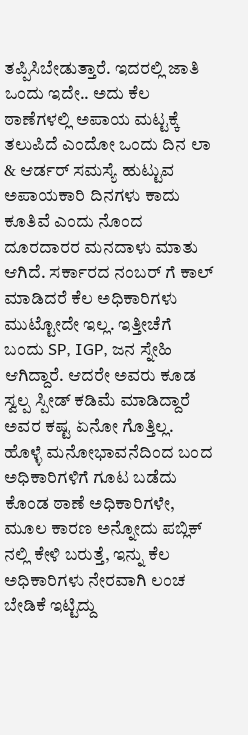ತಪ್ಪಿಸಿಬೇಡುತ್ತಾರೆ. ಇದರಲ್ಲಿ ಜಾತಿ ಒಂದು ಇದೇ.. ಅದು ಕೆಲ ಠಾಣೆಗಳಲ್ಲಿ ಅಪಾಯ ಮಟ್ಟಕ್ಕೆ ತಲುಪಿದೆ ಎಂದೋ ಒಂದು ದಿನ ಲಾ & ಆರ್ಡರ್ ಸಮಸ್ಯೆ ಹುಟ್ಟುವ ಅಪಾಯಕಾರಿ ದಿನಗಳು ಕಾದು ಕೂತಿವೆ ಎಂದು ನೊಂದ ದೂರದಾರರ ಮನದಾಳು ಮಾತು ಆಗಿದೆ. ಸರ್ಕಾರದ ನಂಬರ್ ಗೆ ಕಾಲ್ ಮಾಡಿದರೆ ಕೆಲ ಅಧಿಕಾರಿಗಳು ಮುಟ್ಟೋದೇ ಇಲ್ಲ. ಇತ್ತೀಚೆಗೆ ಬಂದು SP, IGP, ಜನ ಸ್ನೇಹಿ ಆಗಿದ್ದಾರೆ. ಆದರೇ ಅವರು ಕೂಡ ಸ್ವಲ್ಪ ಸ್ಪೀಡ್ ಕಡಿಮೆ ಮಾಡಿದ್ದಾರೆ ಅವರ ಕಷ್ಟ ಏನೋ ಗೊತ್ತಿಲ್ಲ. ಹೊಳ್ಳೆ ಮನೋಭಾವನೆದಿಂದ ಬಂದ ಅಧಿಕಾರಿಗಳಿಗೆ ಗೂಟ ಬಡೆದು ಕೊಂಡ ಠಾಣೆ ಅಧಿಕಾರಿಗಳೇ, ಮೂಲ ಕಾರಣ ಅನ್ನೋದು ಪಬ್ಲಿಕ್ ನಲ್ಲಿ ಕೇಳಿ ಬರುತ್ತೆ, ಇನ್ನು ಕೆಲ ಅಧಿಕಾರಿಗಳು ನೇರವಾಗಿ ಲಂಚ ಬೇಡಿಕೆ ಇಟ್ಟಿದ್ದು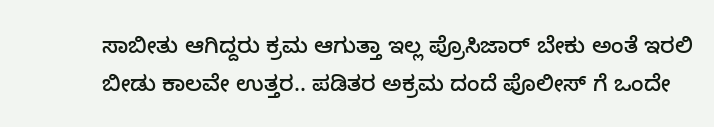ಸಾಬೀತು ಆಗಿದ್ದರು ಕ್ರಮ ಆಗುತ್ತಾ ಇಲ್ಲ ಪ್ರೊಸಿಜಾರ್ ಬೇಕು ಅಂತೆ ಇರಲಿ ಬೀಡು ಕಾಲವೇ ಉತ್ತರ.. ಪಡಿತರ ಅಕ್ರಮ ದಂದೆ ಪೊಲೀಸ್ ಗೆ ಒಂದೇ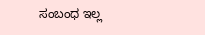ಸಂಬಂಧ ಇಲ್ಲ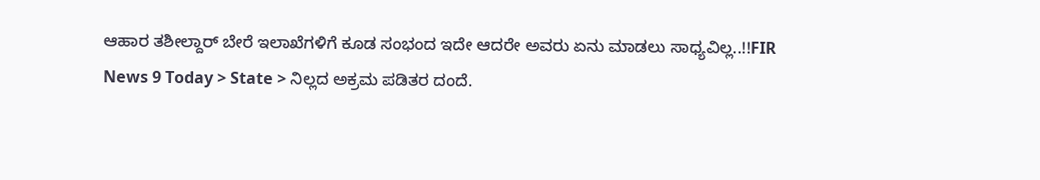ಆಹಾರ ತಶೀಲ್ದಾರ್ ಬೇರೆ ಇಲಾಖೆಗಳಿಗೆ ಕೂಡ ಸಂಭಂದ ಇದೇ ಆದರೇ ಅವರು ಏನು ಮಾಡಲು ಸಾಧ್ಯವಿಲ್ಲ..!!FIR
News 9 Today > State > ನಿಲ್ಲದ ಅಕ್ರಮ ಪಡಿತರ ದಂದೆ.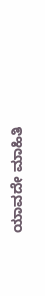ಯಾವದೇ ಮಾಹಿತಿ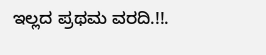ಇಲ್ಲದ ಪ್ರಥಮ ವರದಿ.!!.